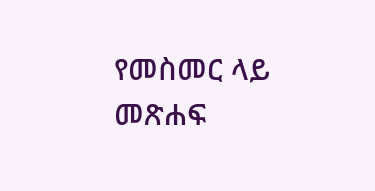የመስመር ላይ መጽሐፍ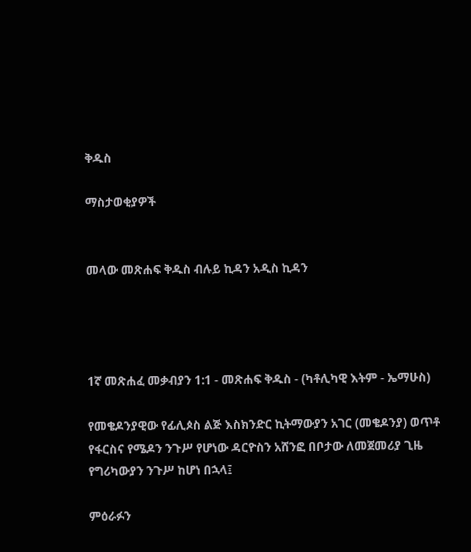ቅዱስ

ማስታወቂያዎች


መላው መጽሐፍ ቅዱስ ብሉይ ኪዳን አዲስ ኪዳን




1ኛ መጽሐፈ መቃብያን 1:1 - መጽሐፍ ቅዱስ - (ካቶሊካዊ እትም - ኤማሁስ)

የመቄዶንያዊው የፊሊጶስ ልጅ እስክንድር ኪትማውያን አገር (መቄዶንያ) ወጥቶ የፋርስና የሜዶን ንጉሥ የሆነው ዳርዮስን አሸንፎ በቦታው ለመጀመሪያ ጊዜ የግሪካውያን ንጉሥ ከሆነ በኋላ፤

ምዕራፉን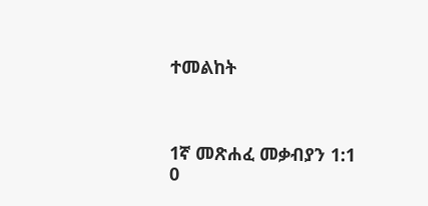ተመልከት



1ኛ መጽሐፈ መቃብያን 1:1
0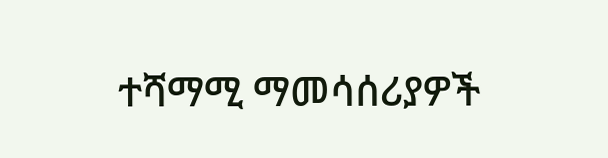ተሻማሚ ማመሳሰሪያዎች